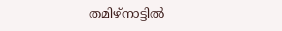തമിഴ്‌നാട്ടില്‍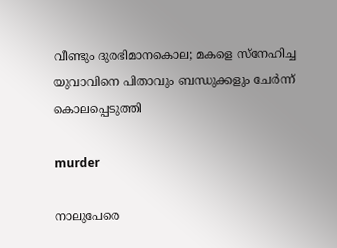വീണ്ടും ദുരഭിമാനകൊല; മകളെ സ്‌നേഹിച്ച യുവാവിനെ പിതാവും ബന്ധുക്കളും ചേര്‍ന്ന് കൊലപ്പെടുത്തി

murder

നാലുപേരെ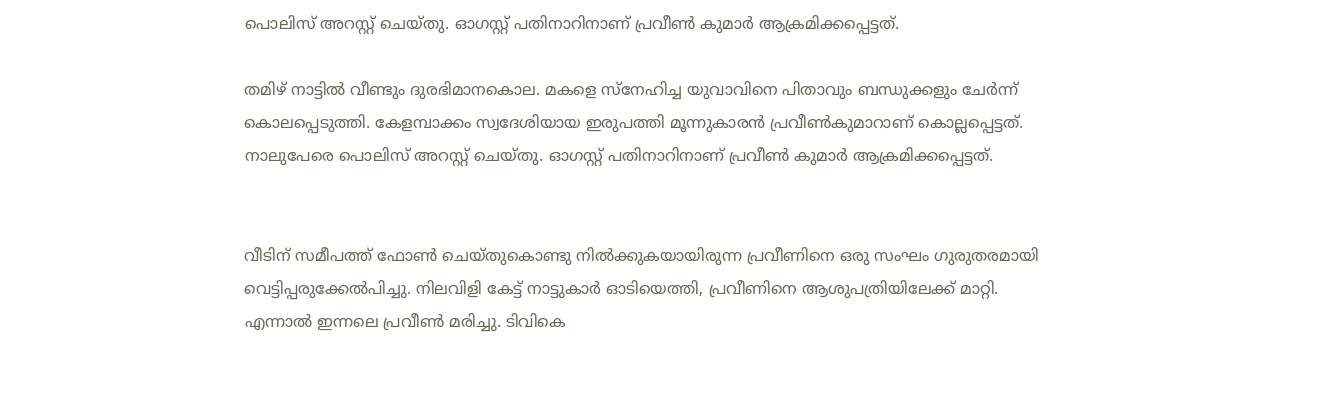പൊലിസ് അറസ്റ്റ് ചെയ്തു. ഓഗസ്റ്റ് പതിനാറിനാണ് പ്രവീണ്‍ കുമാര്‍ ആക്രമിക്കപ്പെട്ടത്.

തമിഴ് നാട്ടില്‍ വീണ്ടും ദുരഭിമാനകൊല. മകളെ സ്‌നേഹിച്ച യുവാവിനെ പിതാവും ബന്ധുക്കളും ചേര്‍ന്ന് കൊലപ്പെടുത്തി. കേളമ്പാക്കം സ്വദേശിയായ ഇരുപത്തി മൂന്നുകാരന്‍ പ്രവീണ്‍കുമാറാണ് കൊല്ലപ്പെട്ടത്. നാലുപേരെ പൊലിസ് അറസ്റ്റ് ചെയ്തു. ഓഗസ്റ്റ് പതിനാറിനാണ് പ്രവീണ്‍ കുമാര്‍ ആക്രമിക്കപ്പെട്ടത്.


വീടിന് സമീപത്ത് ഫോണ്‍ ചെയ്തുകൊണ്ടു നില്‍ക്കുകയായിരുന്ന പ്രവീണിനെ ഒരു സംഘം ഗുരുതരമായി വെട്ടിപ്പരുക്കേല്‍പിച്ചു. നിലവിളി കേട്ട് നാട്ടുകാര്‍ ഓടിയെത്തി, പ്രവീണിനെ ആശുപത്രിയിലേക്ക് മാറ്റി. എന്നാല്‍ ഇന്നലെ പ്രവീണ്‍ മരിച്ചു. ടിവികെ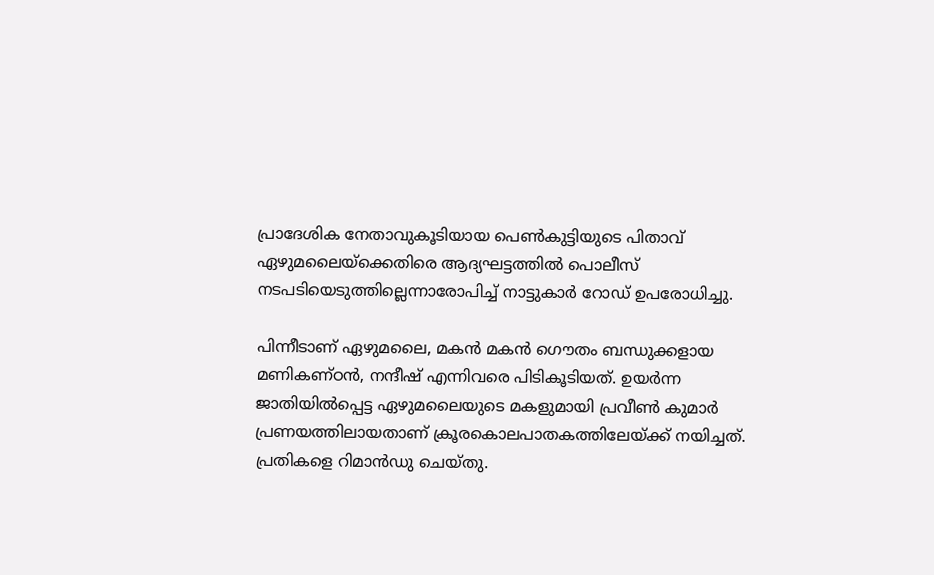പ്രാദേശിക നേതാവുകൂടിയായ പെണ്‍കുട്ടിയുടെ പിതാവ് ഏഴുമലൈയ്‌ക്കെതിരെ ആദ്യഘട്ടത്തില്‍ പൊലീസ് നടപടിയെടുത്തില്ലെന്നാരോപിച്ച് നാട്ടുകാര്‍ റോഡ് ഉപരോധിച്ചു.

പിന്നീടാണ് ഏഴുമലൈ, മകന്‍ മകന്‍ ഗൌതം ബന്ധുക്കളായ മണികണ്ഠന്‍, നന്ദീഷ് എന്നിവരെ പിടികൂടിയത്. ഉയര്‍ന്ന ജാതിയില്‍പ്പെട്ട ഏഴുമലൈയുടെ മകളുമായി പ്രവീണ്‍ കുമാര്‍ പ്രണയത്തിലായതാണ് ക്രൂരകൊലപാതകത്തിലേയ്ക്ക് നയിച്ചത്. പ്രതികളെ റിമാന്‍ഡു ചെയ്തു.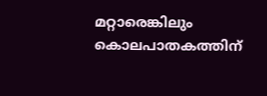മറ്റാരെങ്കിലും കൊലപാതകത്തിന്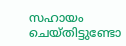സഹായം ചെയ്തിട്ടുണ്ടോ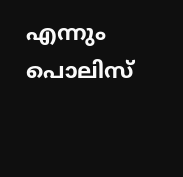എന്നും പൊലിസ്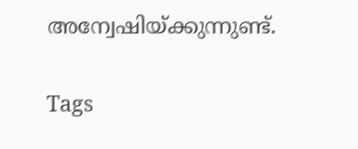അന്വേഷിയ്ക്കുന്നുണ്ട്.

Tags